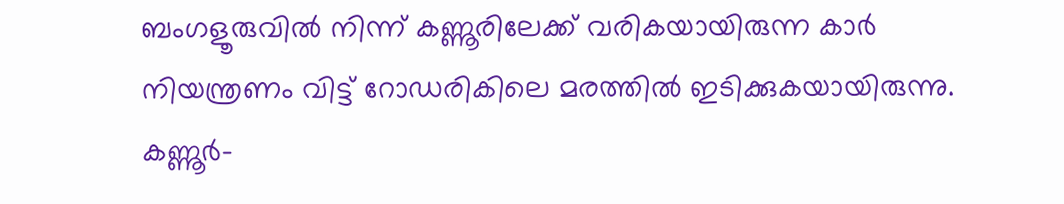ബംഗളൂരുവിൽ നിന്ന് കണ്ണൂരിലേക്ക് വരികയായിരുന്ന കാർ നിയന്ത്രണം വിട്ട് റോഡരികിലെ മരത്തിൽ ഇടിക്കുകയായിരുന്നു. കണ്ണൂർ-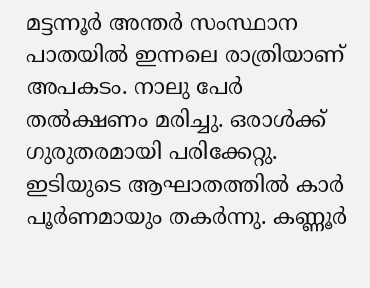മട്ടന്നൂർ അന്തർ സംസ്ഥാന പാതയിൽ ഇന്നലെ രാത്രിയാണ് അപകടം. നാലു പേർ തൽക്ഷണം മരിച്ചു. ഒരാൾക്ക് ഗുരുതരമായി പരിക്കേറ്റു.
ഇടിയുടെ ആഘാതത്തിൽ കാർ പൂർണമായും തകർന്നു. കണ്ണൂർ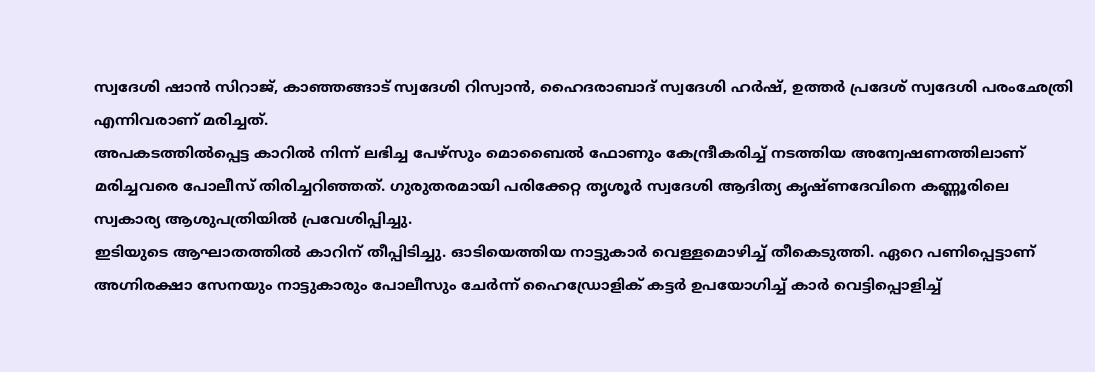സ്വദേശി ഷാൻ സിറാജ്, കാഞ്ഞങ്ങാട് സ്വദേശി റിസ്വാൻ, ഹൈദരാബാദ് സ്വദേശി ഹർഷ്, ഉത്തർ പ്രദേശ് സ്വദേശി പരംഛേത്രി എന്നിവരാണ് മരിച്ചത്.
അപകടത്തിൽപ്പെട്ട കാറിൽ നിന്ന് ലഭിച്ച പേഴ്സും മൊബൈൽ ഫോണും കേന്ദ്രീകരിച്ച് നടത്തിയ അന്വേഷണത്തിലാണ് മരിച്ചവരെ പോലീസ് തിരിച്ചറിഞ്ഞത്. ഗുരുതരമായി പരിക്കേറ്റ തൃശൂർ സ്വദേശി ആദിത്യ കൃഷ്ണദേവിനെ കണ്ണൂരിലെ സ്വകാര്യ ആശുപത്രിയിൽ പ്രവേശിപ്പിച്ചു.
ഇടിയുടെ ആഘാതത്തിൽ കാറിന് തീപ്പിടിച്ചു. ഓടിയെത്തിയ നാട്ടുകാർ വെള്ളമൊഴിച്ച് തീകെടുത്തി. ഏറെ പണിപ്പെട്ടാണ് അഗ്നിരക്ഷാ സേനയും നാട്ടുകാരും പോലീസും ചേർന്ന് ഹൈഡ്രോളിക് കട്ടർ ഉപയോഗിച്ച് കാർ വെട്ടിപ്പൊളിച്ച്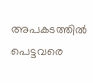അപകടത്തിൽ പെട്ടവരെ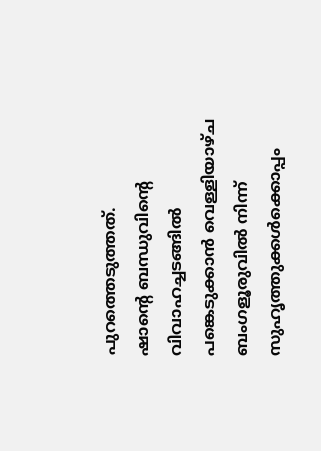പുറത്തെടുത്തത്.
ഷാന്റെ ബന്ധുവിന്റെ വിവാഹച്ചടങ്ങിൽ പങ്കെടുക്കാൻ വെള്ളിയാഴ്ച ബംഗളൂരുവിൽ നിന്ന് സുഹൃത്തുക്കൾക്കൊപ്പം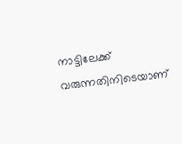നാട്ടിലേക്ക് വരുന്നതിനിടെയാണ്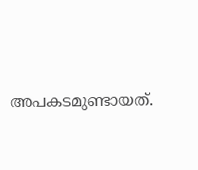അപകടമുണ്ടായത്.